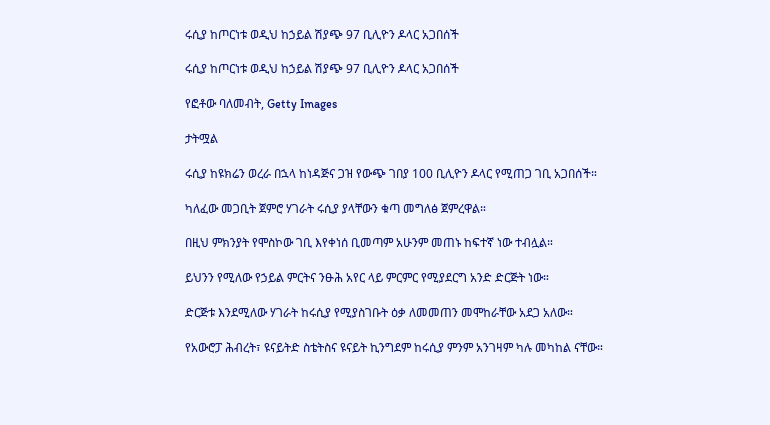ሩሲያ ከጦርነቱ ወዲህ ከኃይል ሽያጭ 97 ቢሊዮን ዶላር አጋበሰች

ሩሲያ ከጦርነቱ ወዲህ ከኃይል ሽያጭ 97 ቢሊዮን ዶላር አጋበሰች

የፎቶው ባለመብት, Getty Images

ታትሟል

ሩሲያ ከዩክሬን ወረራ በኋላ ከነዳጅና ጋዝ የውጭ ገበያ 100 ቢሊዮን ዶላር የሚጠጋ ገቢ አጋበሰች።

ካለፈው መጋቢት ጀምሮ ሃገራት ሩሲያ ያላቸውን ቁጣ መግለፅ ጀምረዋል።

በዚህ ምክንያት የሞስኮው ገቢ እየቀነሰ ቢመጣም አሁንም መጠኑ ከፍተኛ ነው ተብሏል።

ይህንን የሚለው የኃይል ምርትና ንፁሕ አየር ላይ ምርምር የሚያደርግ አንድ ድርጅት ነው።

ድርጅቱ እንደሚለው ሃገራት ከሩሲያ የሚያስገቡት ዕቃ ለመመጠን መሞከራቸው አደጋ አለው።

የአውሮፓ ሕብረት፣ ዩናይትድ ስቴትስና ዩናይት ኪንግደም ከሩሲያ ምንም አንገዛም ካሉ መካከል ናቸው።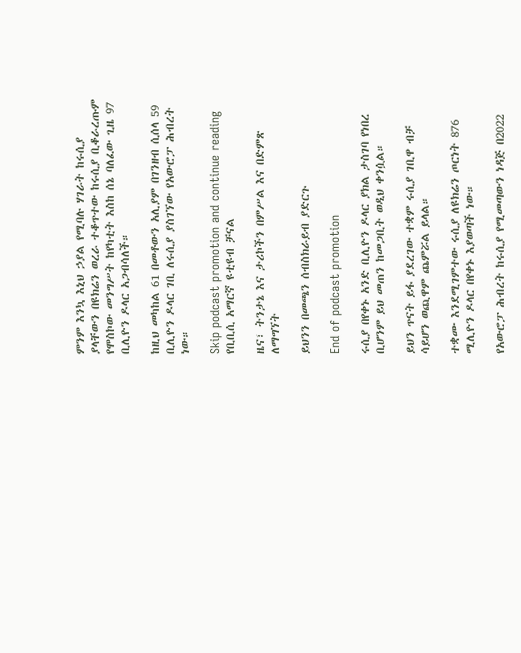ምንም እንኳ እኒህ ኃያል የሚባሉ ሃገራት ከሩሲያ ያላቸውን በዩክሬን ወረራ ተቆጥተው ከሩሲያ ቢቆራረጡም የሞስኮው መንግሥት ከየካቲት እስከ ሰኔ ባለፈው ጊዜ 97 ቢሊዮን ዶላር አጋብሳለች።

ከዚህ መካከል 61 በመቶውን አሊያም በገንዘብ ሲሰላ 59 ቢሊዮን ዶላር ገቢ ለሩሲያ ያስገኘው የአውሮፓ ሕብረት ነው።

Skip podcast promotion and continue reading
የቢቢሲ አማርኛ ዩቲዩብ ቻናል

ዜና፣ ትንታኔ እና ታሪኮችን በምሥል እና በድምጽ ለማግኘት

ይህንን በመጫን ሰብስክራይብ ያድርጉ

End of podcast promotion

ሩሲያ በየቀኑ አንድ ቢሊዮን ዶላር ያክል ታስገባ የነበረ ቢሆንም ይህ መጠን ከመጋቢት ወዲህ ቀንሷል።

ይህን ጥናት ይፋ ያደረገው ተቋም ሩሲያ ገቢዋ ብቻ ሳይሆን ወጪዋም ጨምሯል ይላል።

ተቋሙ እንደሚገምተው ሩሲያ ለዩክሬን ጦርነት 876 ሚሊዮን ዶላር በየቀኑ እያወጣች ነው።

የአውሮፓ ሕብረት ከሩሲያ የሚመጣውን ነዳጅ በ2022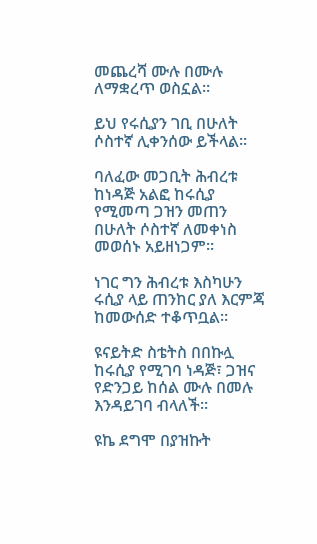መጨረሻ ሙሉ በሙሉ ለማቋረጥ ወስኗል።

ይህ የሩሲያን ገቢ በሁለት ሶስተኛ ሊቀንሰው ይችላል።

ባለፈው መጋቢት ሕብረቱ ከነዳጅ አልፎ ከሩሲያ የሚመጣ ጋዝን መጠን በሁለት ሶስተኛ ለመቀነስ መወሰኑ አይዘነጋም።

ነገር ግን ሕብረቱ እስካሁን ሩሲያ ላይ ጠንከር ያለ እርምጃ ከመውሰድ ተቆጥቧል።

ዩናይትድ ስቴትስ በበኩሏ ከሩሲያ የሚገባ ነዳጅ፣ ጋዝና የድንጋይ ከሰል ሙሉ በመሉ እንዳይገባ ብላለች።

ዩኬ ደግሞ በያዝኩት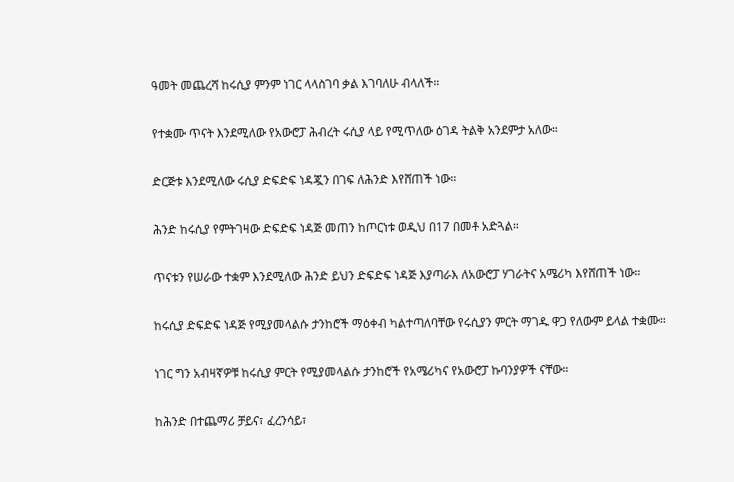ዓመት መጨረሻ ከሩሲያ ምንም ነገር ላላስገባ ቃል እገባለሁ ብላለች።

የተቋሙ ጥናት እንደሚለው የአውሮፓ ሕብረት ሩሲያ ላይ የሚጥለው ዕገዳ ትልቅ አንደምታ አለው።

ድርጅቱ እንደሚለው ሩሲያ ድፍድፍ ነዳጇን በገፍ ለሕንድ እየሸጠች ነው።

ሕንድ ከሩሲያ የምትገዛው ድፍድፍ ነዳጅ መጠን ከጦርነቱ ወዲህ በ17 በመቶ አድጓል።

ጥናቱን የሠራው ተቋም እንደሚለው ሕንድ ይህን ድፍድፍ ነዳጅ እያጣራእ ለአውሮፓ ሃገራትና አሜሪካ እየሸጠች ነው።

ከሩሲያ ድፍድፍ ነዳጅ የሚያመላልሱ ታንከሮች ማዕቀብ ካልተጣለባቸው የሩሲያን ምርት ማገዱ ዋጋ የለውም ይላል ተቋሙ።

ነገር ግን አብዛኛዎቹ ከሩሲያ ምርት የሚያመላልሱ ታንከሮች የአሜሪካና የአውሮፓ ኩባንያዎች ናቸው።

ከሕንድ በተጨማሪ ቻይና፣ ፈረንሳይ፣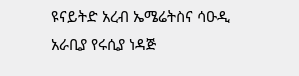ዩናይትድ አረብ ኤሜሬትስና ሳዑዲ አራቢያ የሩሲያ ነዳጅ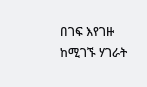በገፍ እየገዙ ከሚገኙ ሃገራት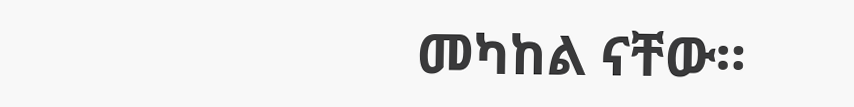መካከል ናቸው።